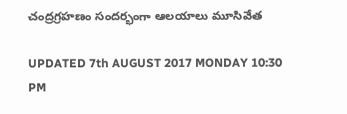చంద్రగ్రహణం సందర్భంగా ఆలయాలు మూసివేత

UPDATED 7th AUGUST 2017 MONDAY 10:30 PM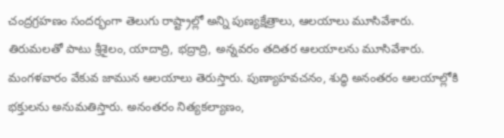చంద్రగ్రహణం సందర్భంగా తెలుగు రాష్ట్రాల్లో అన్ని పుణ్యక్షేత్రాలు, ఆలయాలు మూసివేశారు. తిరుమలతో పాటు శ్రీశైలం, యాదాద్రి, భద్రాద్రి, అన్నవరం తదితర ఆలయాలను మూసివేశారు. మంగళవారం వేకువ జామున ఆలయాలు తెరుస్తారు. పుణ్యాహవచనం, శుద్ధి అనంతరం ఆలయాల్లోకి భక్తులను అనుమతిస్తారు. అనంతరం నిత్యకల్యాణం,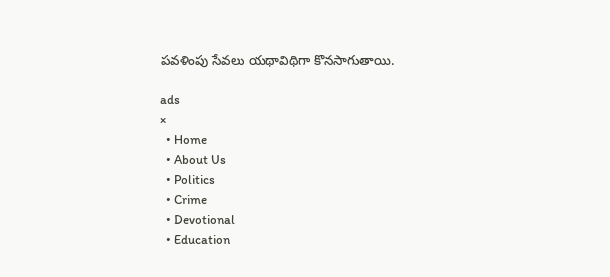పవళింపు సేవలు యథావిథిగా కొనసాగుతాయి.

ads
×
  • Home
  • About Us
  • Politics
  • Crime
  • Devotional
  • Education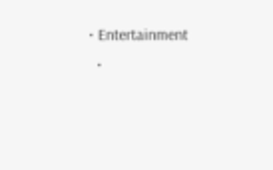• Entertainment
  •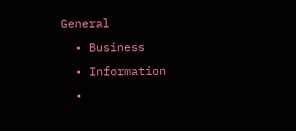General
  • Business
  • Information
  •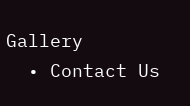Gallery
  • Contact Us